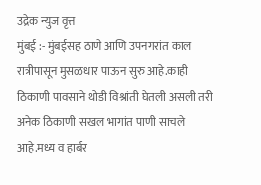उद्रेक न्युज वृत्त
मुंबई :- मुंबईसह ठाणे आणि उपनगरांत काल रात्रीपासून मुसळधार पाऊन सुरु आहे.काही ठिकाणी पावसाने थोडी विश्रांती घेतली असली तरी अनेक ठिकाणी सखल भागांत पाणी साचले आहे.मध्य व हार्बर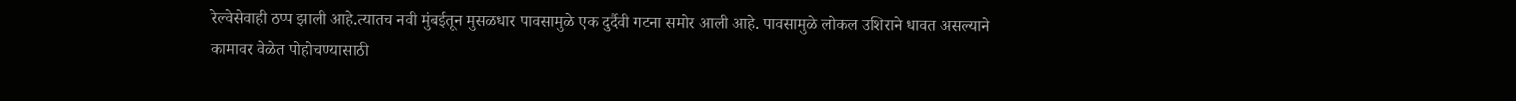रेल्वेसेवाही ठप्प झाली आहे.त्यातच नवी मुंबईतून मुसळधार पावसामुळे एक दुर्दैवी गटना समोर आली आहे. पावसामुळे लोकल उशिराने धावत असल्याने कामावर वेळेत पोहोचण्यासाठी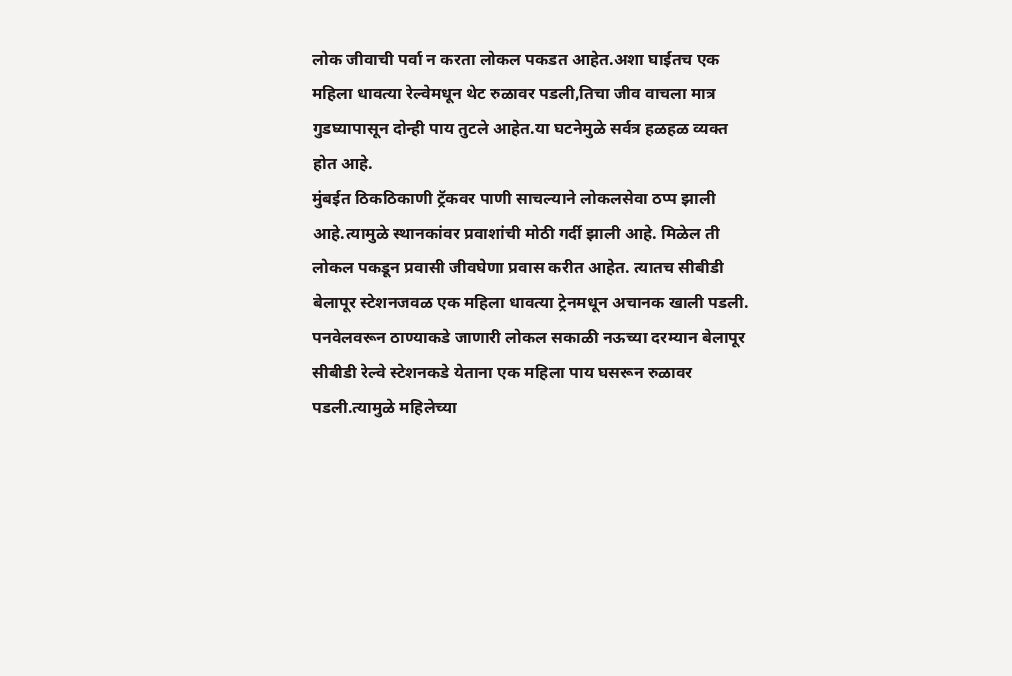लोक जीवाची पर्वा न करता लोकल पकडत आहेत.अशा घाईतच एक महिला धावत्या रेल्वेमधून थेट रुळावर पडली,तिचा जीव वाचला मात्र गुडघ्यापासून दोन्ही पाय तुटले आहेत.या घटनेमुळे सर्वत्र हळहळ व्यक्त होत आहे.
मुंबईत ठिकठिकाणी ट्रॅकवर पाणी साचल्याने लोकलसेवा ठप्प झाली आहे.त्यामुळे स्थानकांवर प्रवाशांची मोठी गर्दी झाली आहे. मिळेल ती लोकल पकडून प्रवासी जीवघेणा प्रवास करीत आहेत. त्यातच सीबीडी बेलापूर स्टेशनजवळ एक महिला धावत्या ट्रेनमधून अचानक खाली पडली. पनवेलवरून ठाण्याकडे जाणारी लोकल सकाळी नऊच्या दरम्यान बेलापूर सीबीडी रेल्वे स्टेशनकडे येताना एक महिला पाय घसरून रुळावर पडली.त्यामुळे महिलेच्या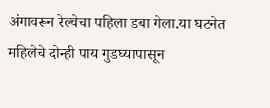अंगावरून रेल्वेचा पहिला डबा गेला.या घटनेत महिलेचे दोन्ही पाय गुडघ्यापासून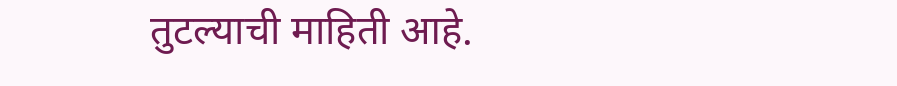तुटल्याची माहिती आहे.